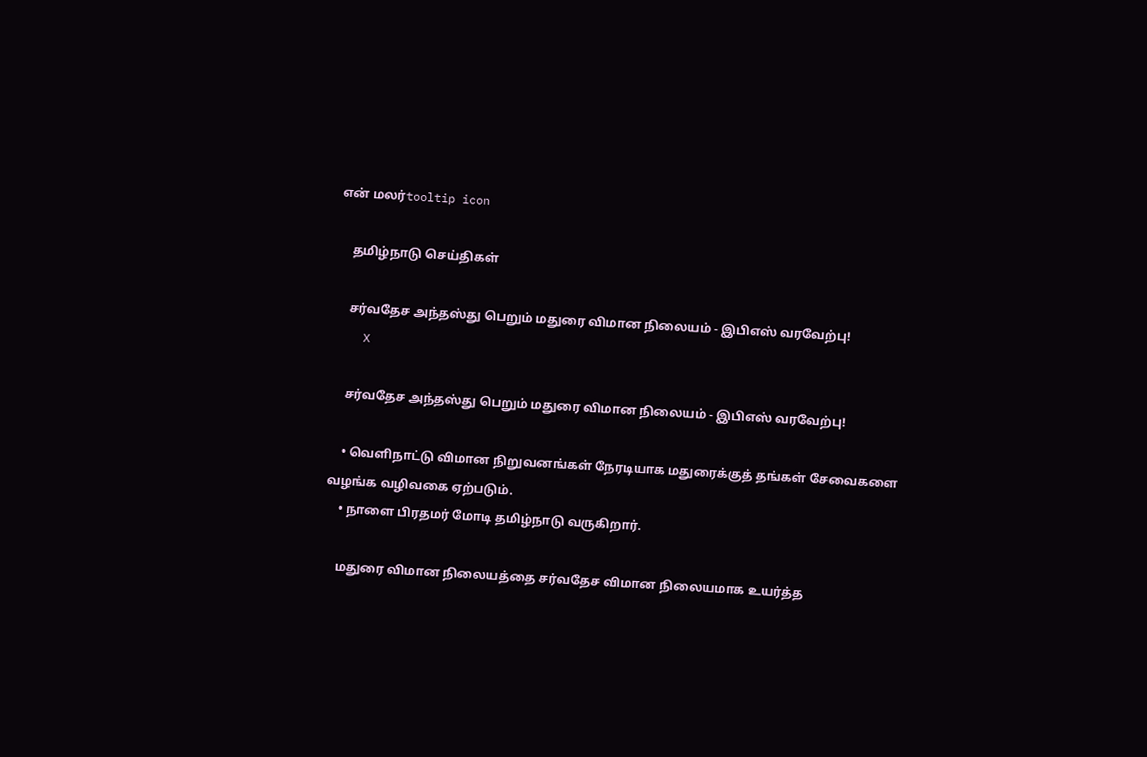என் மலர்tooltip icon

    தமிழ்நாடு செய்திகள்

    சர்வதேச அந்தஸ்து பெறும் மதுரை விமான நிலையம் - இபிஎஸ் வரவேற்பு!
    X

    சர்வதேச அந்தஸ்து பெறும் மதுரை விமான நிலையம் - இபிஎஸ் வரவேற்பு!

    • வெளிநாட்டு விமான நிறுவனங்கள் நேரடியாக மதுரைக்குத் தங்கள் சேவைகளை வழங்க வழிவகை ஏற்படும்.
    • நாளை பிரதமர் மோடி தமிழ்நாடு வருகிறார்.

    மதுரை விமான நிலையத்தை சர்வதேச விமான நிலையமாக உயர்த்த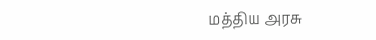மத்திய அரசு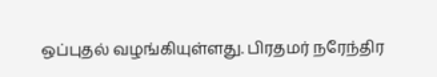ஒப்புதல் வழங்கியுள்ளது. பிரதமர் நரேந்திர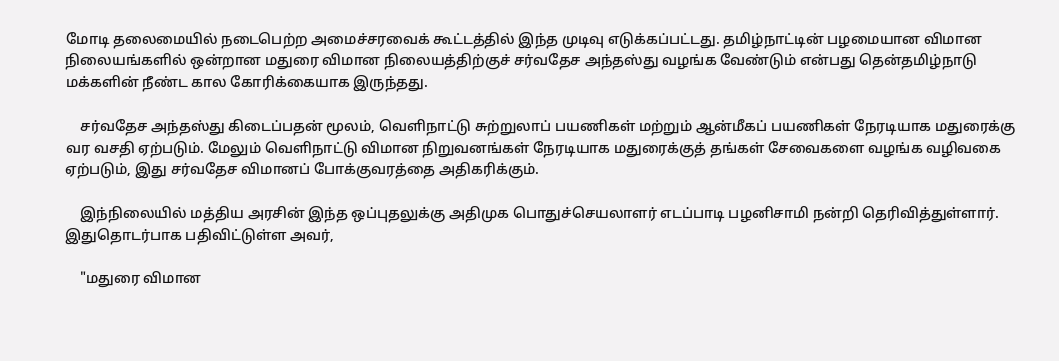மோடி தலைமையில் நடைபெற்ற அமைச்சரவைக் கூட்டத்தில் இந்த முடிவு எடுக்கப்பட்டது. தமிழ்நாட்டின் பழமையான விமான நிலையங்களில் ஒன்றான மதுரை விமான நிலையத்திற்குச் சர்வதேச அந்தஸ்து வழங்க வேண்டும் என்பது தென்தமிழ்நாடு மக்களின் நீண்ட கால கோரிக்கையாக இருந்தது.

    சர்வதேச அந்தஸ்து கிடைப்பதன் மூலம், வெளிநாட்டு சுற்றுலாப் பயணிகள் மற்றும் ஆன்மீகப் பயணிகள் நேரடியாக மதுரைக்கு வர வசதி ஏற்படும். மேலும் வெளிநாட்டு விமான நிறுவனங்கள் நேரடியாக மதுரைக்குத் தங்கள் சேவைகளை வழங்க வழிவகை ஏற்படும், இது சர்வதேச விமானப் போக்குவரத்தை அதிகரிக்கும்.

    இந்நிலையில் மத்திய அரசின் இந்த ஒப்புதலுக்கு அதிமுக பொதுச்செயலாளர் எடப்பாடி பழனிசாமி நன்றி தெரிவித்துள்ளார். இதுதொடர்பாக பதிவிட்டுள்ள அவர்,

    "மதுரை விமான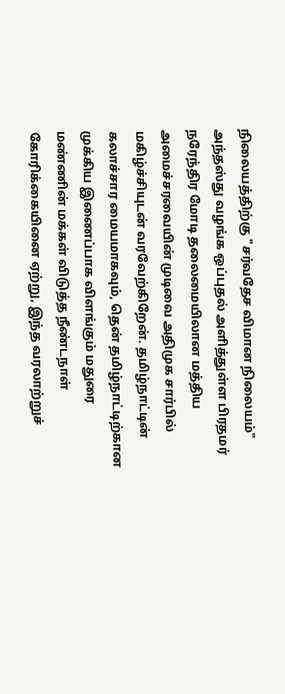நிலையத்திற்கு "சர்வதேச விமான நிலையம்" அந்தஸ்து வழங்க ஒப்புதல் அளித்துள்ள பிரதமர் நரேந்திர மோடி தலைமையிலான மத்திய அமைச்சரவையின் முடிவை அதிமுக சார்பில் மகிழ்ச்சியுடன் வரவேற்கிறேன். தமிழ்நாட்டின் கலாச்சார மையமாகவும், தென் தமிழ்நாட்டிற்கான முக்கிய இணைப்பாக விளங்கும் மதுரை மண்ணின் மக்கள் விடுத்த நீண்டநாள் கோரிக்கையினை ஏற்று, இந்த வரலாற்றுச்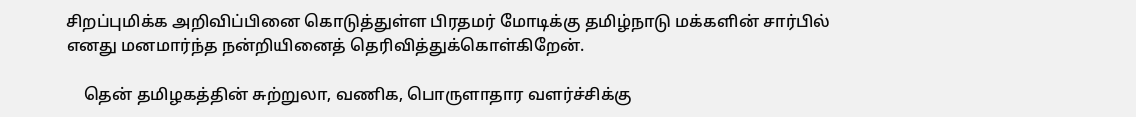சிறப்புமிக்க அறிவிப்பினை கொடுத்துள்ள பிரதமர் மோடிக்கு தமிழ்நாடு மக்களின் சார்பில் எனது மனமார்ந்த நன்றியினைத் தெரிவித்துக்கொள்கிறேன்.

    தென் தமிழகத்தின் சுற்றுலா, வணிக, பொருளாதார வளர்ச்சிக்கு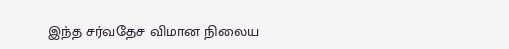இந்த சர்வதேச விமான நிலைய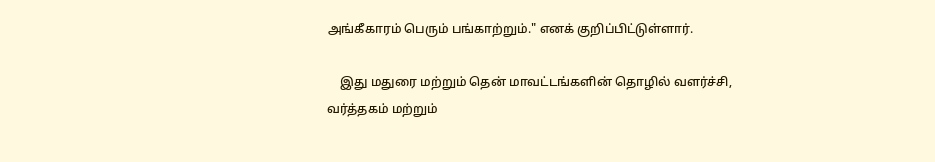அங்கீகாரம் பெரும் பங்காற்றும்." எனக் குறிப்பிட்டுள்ளார்.

    இது மதுரை மற்றும் தென் மாவட்டங்களின் தொழில் வளர்ச்சி, வர்த்தகம் மற்றும்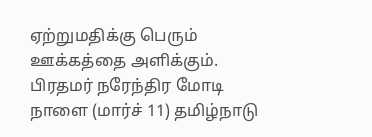ஏற்றுமதிக்கு பெரும் ஊக்கத்தை அளிக்கும். பிரதமர் நரேந்திர மோடி நாளை (மார்ச் 11) தமிழ்நாடு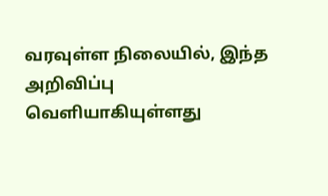வரவுள்ள நிலையில், இந்த அறிவிப்பு வெளியாகியுள்ளது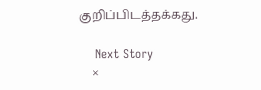குறிப்பிடத்தக்கது.

    Next Story
    ×